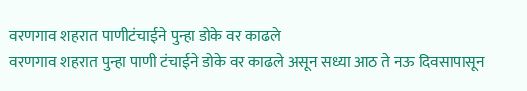वरणगाव शहरात पाणीटंचाईने पुन्हा डोके वर काढले
वरणगाव शहरात पुन्हा पाणी टंचाईने डोके वर काढले असून सध्या आठ ते नऊ दिवसापासून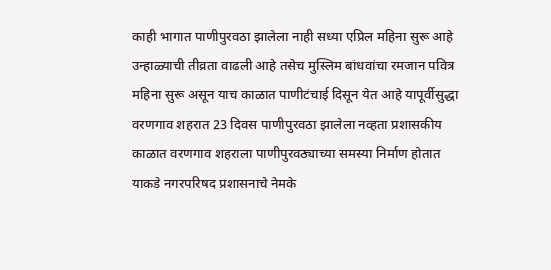काही भागात पाणीपुरवठा झालेला नाही सध्या एप्रिल महिना सुरू आहे उन्हाळ्याची तीव्रता वाढली आहे तसेच मुस्लिम बांधवांचा रमजान पवित्र महिना सुरू असून याच काळात पाणीटंचाई दिसून येत आहे यापूर्वीसुद्धा वरणगाव शहरात 23 दिवस पाणीपुरवठा झालेला नव्हता प्रशासकीय काळात वरणगाव शहराला पाणीपुरवठ्याच्या समस्या निर्माण होतात याकडे नगरपरिषद प्रशासनाचे नेमके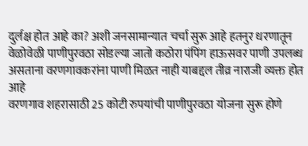दुर्लक्ष होत आहे का? अशी जनसामान्यात चर्चा सुरू आहे हतनुर धरणातून वेळोवेळी पाणीपुरवठा सोडल्या जातो कठोरा पंपिंग हाऊसवर पाणी उपलब्ध असताना वरणगावकरांना पाणी मिळत नाही याबद्दल तीव्र नाराजी व्यक्त होत आहे
वरणगाव शहरासाठी 25 कोटी रुपयांची पाणीपुरवठा योजना सुरू होणे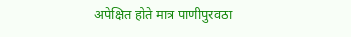अपेक्षित होते मात्र पाणीपुरवठा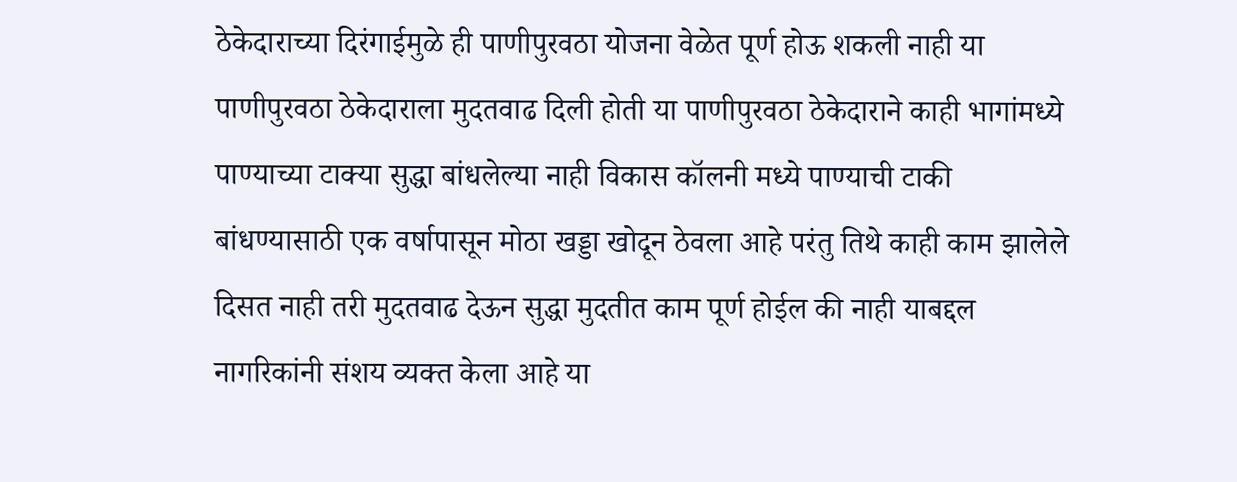ठेकेदाराच्या दिरंगाईमुळे ही पाणीपुरवठा योजना वेळेत पूर्ण होऊ शकली नाही या पाणीपुरवठा ठेकेदाराला मुदतवाढ दिली होती या पाणीपुरवठा ठेकेदाराने काही भागांमध्ये पाण्याच्या टाक्या सुद्धा बांधलेल्या नाही विकास कॉलनी मध्ये पाण्याची टाकी बांधण्यासाठी एक वर्षापासून मोठा खड्डा खोदून ठेवला आहे परंतु तिथे काही काम झालेले दिसत नाही तरी मुदतवाढ देऊन सुद्धा मुदतीत काम पूर्ण होईल की नाही याबद्दल नागरिकांनी संशय व्यक्त केला आहे या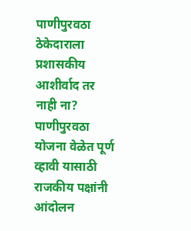पाणीपुरवठा ठेकेदाराला प्रशासकीय आशीर्वाद तर नाही ना? पाणीपुरवठा योजना वेळेत पूर्ण व्हावी यासाठी राजकीय पक्षांनी आंदोलन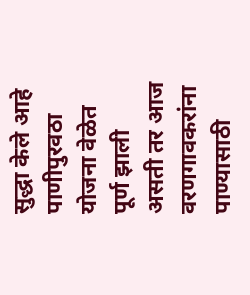सुद्धा केले आहे पाणीपुरवठा योजना वेळेत पूर्ण झाली असती तर आज वरणगावकरांना पाण्यासाठी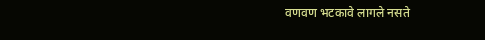वणवण भटकावे लागले नसते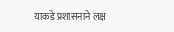याकडे प्रशासनाने लक्ष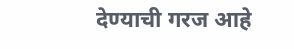देण्याची गरज आहे